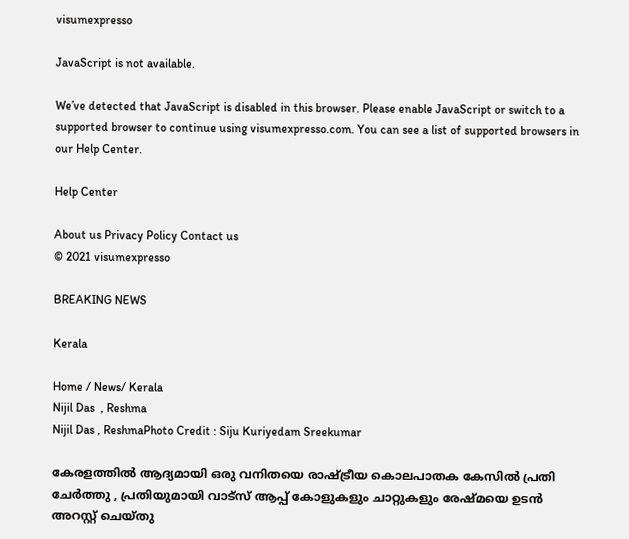visumexpresso

JavaScript is not available.

We’ve detected that JavaScript is disabled in this browser. Please enable JavaScript or switch to a supported browser to continue using visumexpresso.com. You can see a list of supported browsers in our Help Center.

Help Center

About us Privacy Policy Contact us
© 2021 visumexpresso

BREAKING NEWS

Kerala

Home / News/ Kerala
Nijil Das  , Reshma
Nijil Das , ReshmaPhoto Credit : Siju Kuriyedam Sreekumar

കേരളത്തിൽ ആദ്യമായി ഒരു വനിതയെ രാഷ്ട്രീയ കൊലപാതക കേസിൽ പ്രതി ചേർത്തു , പ്രതിയുമായി വാട്സ് ആപ്പ് കോളുകളും ചാറ്റുകളും രേഷ്മയെ ഉടൻ അറസ്റ്റ് ചെയ്തു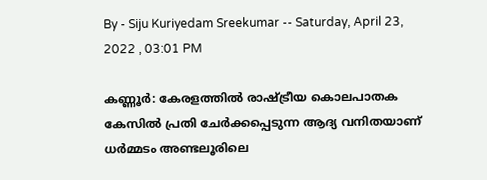By - Siju Kuriyedam Sreekumar -- Saturday, April 23, 2022 , 03:01 PM

കണ്ണൂർ: കേരളത്തിൽ രാഷ്ട്രീയ കൊലപാതക കേസിൽ പ്രതി ചേർക്കപ്പെടുന്ന ആദ്യ വനിതയാണ് ധർമ്മടം അണ്ടലൂരിലെ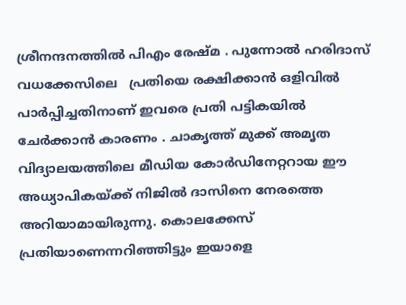ശ്രീനന്ദനത്തിൽ പിഎം രേഷ്മ . പുന്നോൽ ഹരിദാസ് വധക്കേസിലെ   പ്രതിയെ രക്ഷിക്കാൻ ഒളിവിൽ പാർപ്പിച്ചതിനാണ് ഇവരെ പ്രതി പട്ടികയിൽ ചേർക്കാൻ കാരണം . ചാകൃത്ത് മുക്ക് അമൃത വിദ്യാലയത്തിലെ മീഡിയ കോർഡിനേറ്ററായ ഈ അധ്യാപികയ്ക്ക് നിജിൽ ദാസിനെ നേരത്തെ അറിയാമായിരുന്നു. കൊലക്കേസ് പ്രതിയാണെന്നറിഞ്ഞിട്ടും ഇയാളെ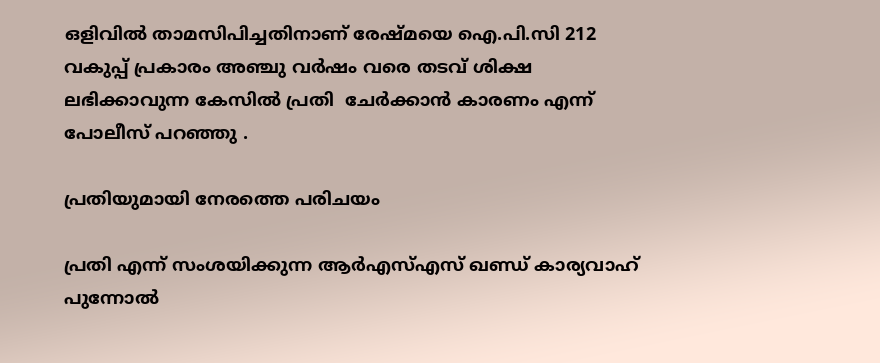ഒളിവിൽ താമസിപിച്ചതിനാണ് രേഷ്മയെ ഐ.പി.സി 212 വകുപ്പ് പ്രകാരം അഞ്ചു വർഷം വരെ തടവ് ശിക്ഷ ലഭിക്കാവുന്ന കേസിൽ പ്രതി  ചേർക്കാൻ കാരണം എന്ന് പോലീസ് പറഞ്ഞു .

പ്രതിയുമായി നേരത്തെ പരിചയം

പ്രതി എന്ന് സംശയിക്കുന്ന ആർഎസ്എസ് ഖണ്ഡ് കാര്യവാഹ് പുന്നോൽ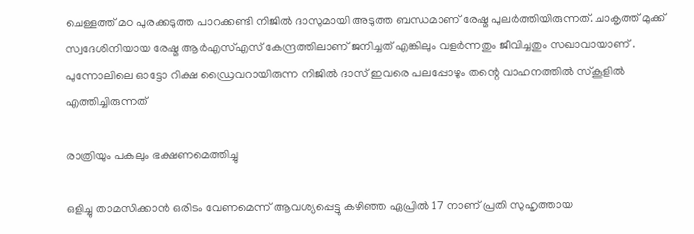ചെള്ളത്ത് മഠ പുരക്കടുത്ത പാറക്കണ്ടി നിജിൽ ദാസുമായി അടുത്ത ബന്ധമാണ് രേഷ്മ പുലർത്തിയിരുന്നത്. ചാകൃത്ത് മുക്ക് സ്വദേശിനിയായ രേഷ്മ ആർഎസ്എസ് കേന്ദ്രത്തിലാണ് ജനിച്ചത് എങ്കിലും വളർന്നതും ജീവിച്ചതും സഖാവായാണ് . പുന്നോലിലെ ഓട്ടോ റിക്ഷ ഡ്രൈവറായിരുന്ന നിജിൽ ദാസ് ഇവരെ പലപ്പോഴും തന്റെ വാഹനത്തിൽ സ്കൂളിൽ എത്തിച്ചിരുന്നത്

രാത്രിയും പകലും ഭക്ഷണമെത്തിച്ചു

ഒളിച്ചു താമസിക്കാൻ ഒരിടം വേണമെന്ന് ആവശ്യപ്പെട്ടു കഴിഞ്ഞ ഏപ്രിൽ 17 നാണ് പ്രതി സുഹൃത്തായ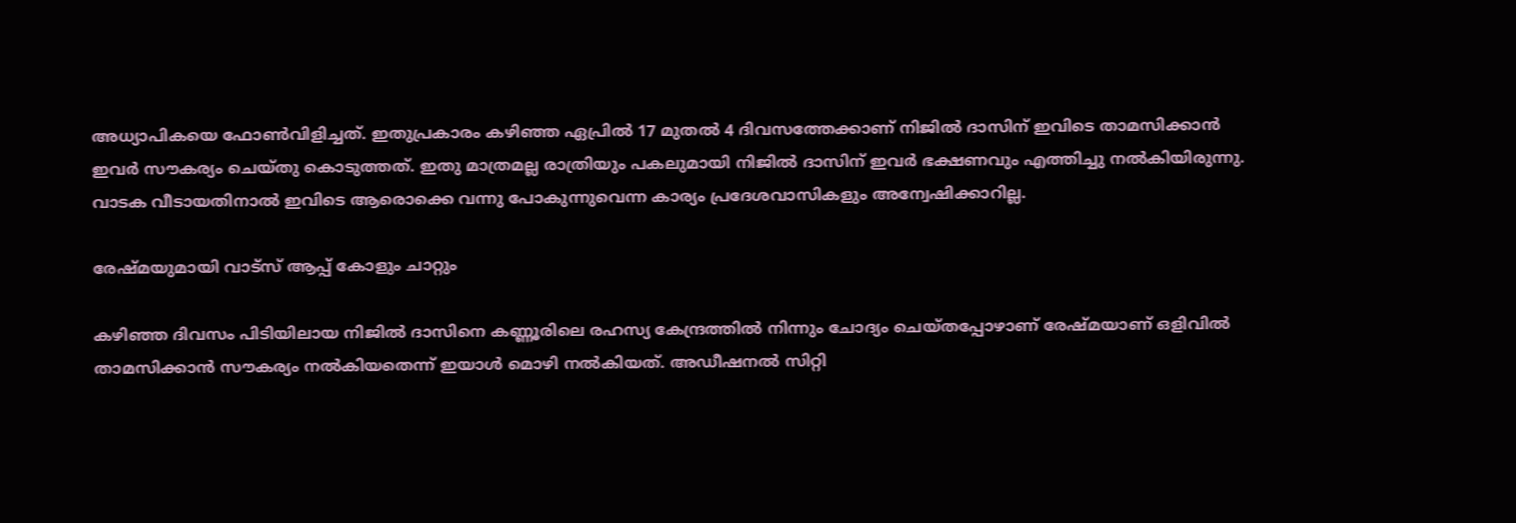അധ്യാപികയെ ഫോൺവിളിച്ചത്. ഇതുപ്രകാരം കഴിഞ്ഞ ഏപ്രിൽ 17 മുതൽ 4 ദിവസത്തേക്കാണ് നിജിൽ ദാസിന് ഇവിടെ താമസിക്കാൻ ഇവർ സൗകര്യം ചെയ്തു കൊടുത്തത്. ഇതു മാത്രമല്ല രാത്രിയും പകലുമായി നിജിൽ ദാസിന് ഇവർ ഭക്ഷണവും എത്തിച്ചു നൽകിയിരുന്നു. വാടക വീടായതിനാൽ ഇവിടെ ആരൊക്കെ വന്നു പോകുന്നുവെന്ന കാര്യം പ്രദേശവാസികളും അന്വേഷിക്കാറില്ല.

രേഷ്മയുമായി വാട്സ് ആപ്പ് കോളും ചാറ്റും

കഴിഞ്ഞ ദിവസം പിടിയിലായ നിജിൽ ദാസിനെ കണ്ണൂരിലെ രഹസ്യ കേന്ദ്രത്തിൽ നിന്നും ചോദ്യം ചെയ്തപ്പോഴാണ് രേഷ്മയാണ് ഒളിവിൽ താമസിക്കാൻ സൗകര്യം നൽകിയതെന്ന് ഇയാൾ മൊഴി നൽകിയത്. അഡീഷനൽ സിറ്റി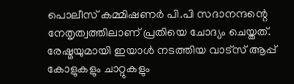പൊലീസ് കമ്മിഷണർ പി.പി സദാനന്ദന്റെ നേതൃത്വത്തിലാണ് പ്രതിയെ ചോദ്യം ചെയ്തത്. രേഷ്മയുമായി ഇയാൾ നടത്തിയ വാട്സ് ആപ്പ് കോളുകളും ചാറ്റുകളും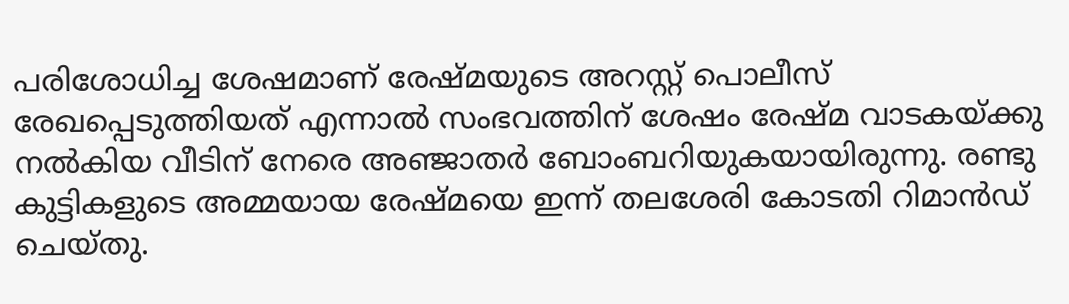പരിശോധിച്ച ശേഷമാണ് രേഷ്മയുടെ അറസ്റ്റ് പൊലീസ് രേഖപ്പെടുത്തിയത് എന്നാൽ സംഭവത്തിന് ശേഷം രേഷ്മ വാടകയ്ക്കു നൽകിയ വീടിന് നേരെ അഞ്ജാതർ ബോംബറിയുകയായിരുന്നു. രണ്ടു കുട്ടികളുടെ അമ്മയായ രേഷ്മയെ ഇന്ന് തലശേരി കോടതി റിമാൻഡ് ചെയ്തു.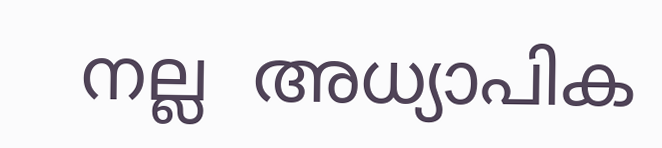നല്ല  അധ്യാപിക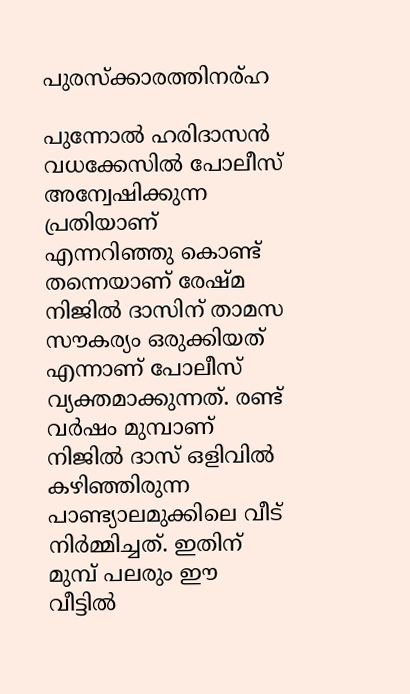പുരസ്‌ക്കാരത്തിനര്ഹ

പുന്നോല്‍ ഹരിദാസന്‍ വധക്കേസില്‍ പോലീസ് അന്വേഷിക്കുന്ന പ്രതിയാണ് എന്നറിഞ്ഞു കൊണ്ട് തന്നെയാണ് രേഷ്മ നിജില്‍ ദാസിന് താമസ സൗകര്യം ഒരുക്കിയത് എന്നാണ് പോലീസ് വ്യക്തമാക്കുന്നത്. രണ്ട് വര്‍ഷം മുമ്പാണ് നിജില്‍ ദാസ് ഒളിവില്‍ കഴിഞ്ഞിരുന്ന പാണ്ട്യാലമുക്കിലെ വീട് നിർമ്മിച്ചത്. ഇതിന് മുമ്പ് പലരും ഈ വീട്ടിൽ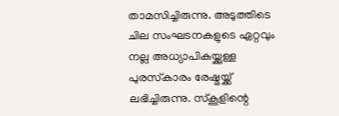താമസിച്ചിരുന്നു. അടുത്തിടെ ചില സംഘടനകളുടെ ഏറ്റവും നല്ല അധ്യാപികയ്ക്കുള്ള പുരസ്‌കാരം രേഷ്മയ്ക്ക് ലഭിച്ചിരുന്നു. സ്‌കൂളിന്റെ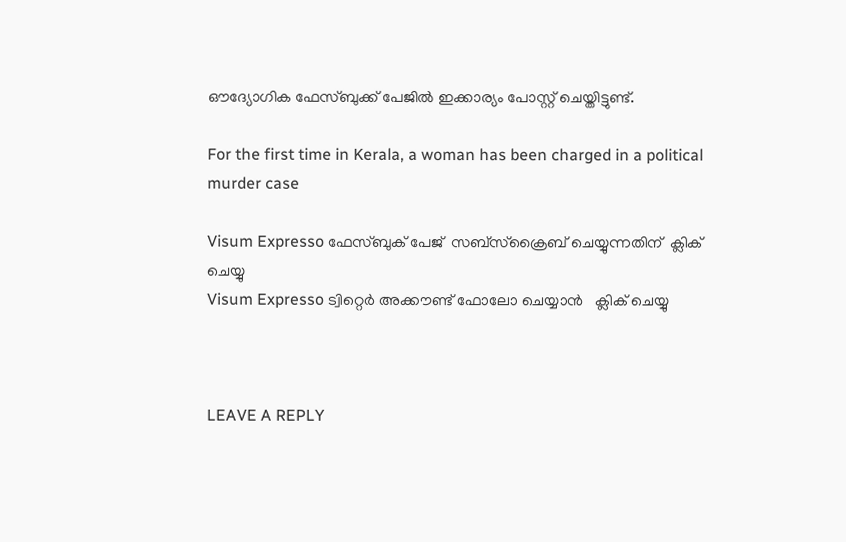ഔദ്യോഗിക ഫേസ്ബുക്ക് പേജില്‍ ഇക്കാര്യം പോസ്റ്റ് ചെയ്തിട്ടുണ്ട്.

For the first time in Kerala, a woman has been charged in a political murder case

Visum Expresso ഫേസ്ബുക് പേജ്  സബ്സ്ക്രൈബ് ചെയ്യുന്നതിന്  ക്ലിക് ചെയ്യു
Visum Expresso ട്വിറ്റെർ അക്കൗണ്ട് ഫോലോ ചെയ്യാൻ   ക്ലിക് ചെയ്യു



LEAVE A REPLY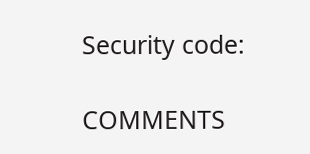Security code:

COMMENTS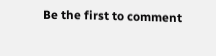Be the first to comment